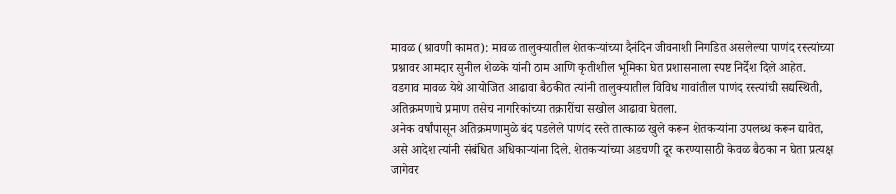मावळ (श्रावणी कामत): मावळ तालुक्यातील शेतकऱ्यांच्या दैनंदिन जीवनाशी निगडित असलेल्या पाणंद रस्त्यांच्या प्रश्नावर आमदार सुनील शेळके यांनी ठाम आणि कृतीशील भूमिका घेत प्रशासनाला स्पष्ट निर्देश दिले आहेत. वडगाव मावळ येथे आयोजित आढावा बैठकीत त्यांनी तालुक्यातील विविध गावांतील पाणंद रस्त्यांची सद्यस्थिती, अतिक्रमणाचे प्रमाण तसेच नागरिकांच्या तक्रारींचा सखोल आढावा घेतला.
अनेक वर्षांपासून अतिक्रमणामुळे बंद पडलेले पाणंद रस्ते तात्काळ खुले करून शेतकऱ्यांना उपलब्ध करून द्यावेत, असे आदेश त्यांनी संबंधित अधिकाऱ्यांना दिले. शेतकऱ्यांच्या अडचणी दूर करण्यासाठी केवळ बैठका न घेता प्रत्यक्ष जागेवर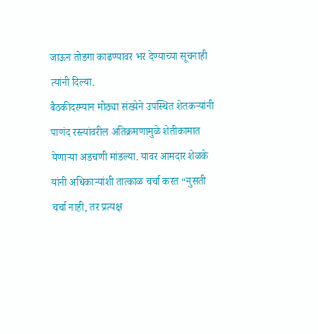जाऊन तोडगा काढण्यावर भर देण्याच्या सूचनाही त्यांनी दिल्या.
बैठकीदरम्यान मोठ्या संख्येने उपस्थित शेतकऱ्यांनी पाणंद रस्त्यांवरील अतिक्रमणामुळे शेतीकामात येणाऱ्या अडचणी मांडल्या. यावर आमदार शेळके यांनी अधिकाऱ्यांशी तात्काळ चर्चा करत “नुसती चर्चा नाही, तर प्रत्यक्ष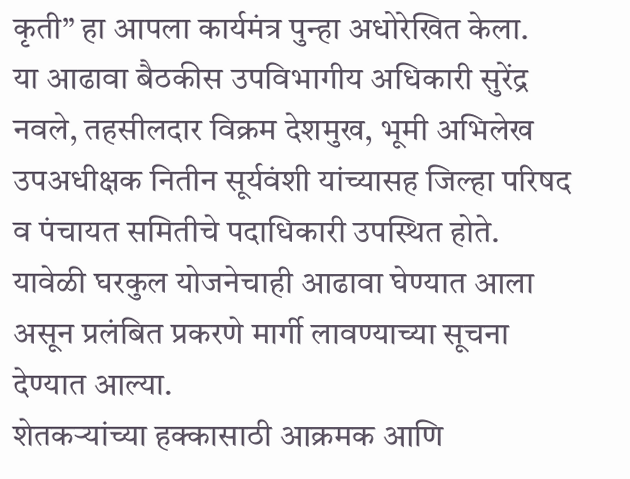कृती” हा आपला कार्यमंत्र पुन्हा अधोरेखित केला.
या आढावा बैठकीस उपविभागीय अधिकारी सुरेंद्र नवले, तहसीलदार विक्रम देशमुख, भूमी अभिलेख उपअधीक्षक नितीन सूर्यवंशी यांच्यासह जिल्हा परिषद व पंचायत समितीचे पदाधिकारी उपस्थित होते. यावेळी घरकुल योजनेचाही आढावा घेण्यात आला असून प्रलंबित प्रकरणे मार्गी लावण्याच्या सूचना देण्यात आल्या.
शेतकऱ्यांच्या हक्कासाठी आक्रमक आणि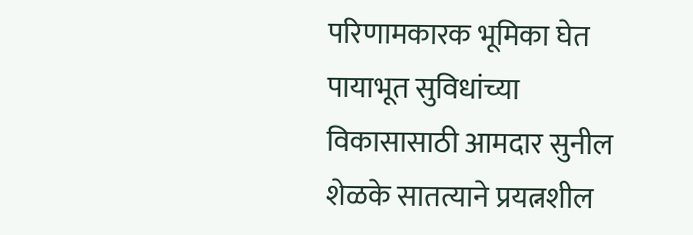परिणामकारक भूमिका घेत पायाभूत सुविधांच्या विकासासाठी आमदार सुनील शेळके सातत्याने प्रयत्नशील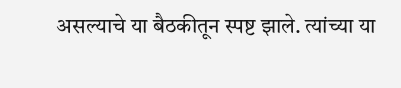असल्याचे या बैठकीतून स्पष्ट झाले. त्यांच्या या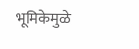भूमिकेमुळे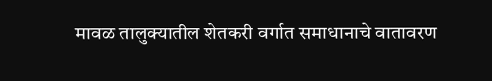मावळ तालुक्यातील शेतकरी वर्गात समाधानाचे वातावरण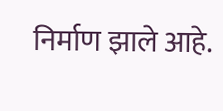निर्माण झाले आहे.